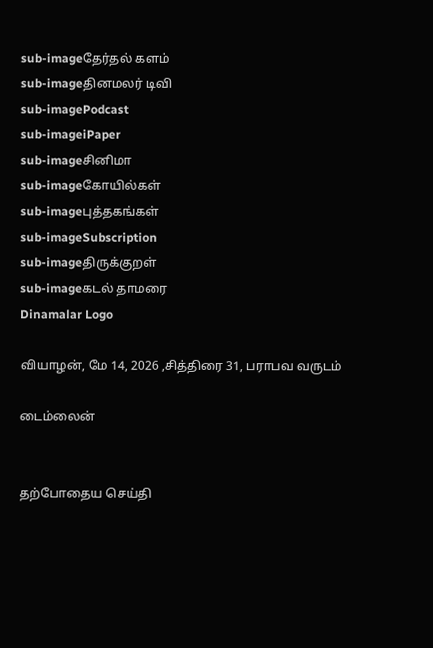sub-imageதேர்தல் களம்
sub-imageதினமலர் டிவி
sub-imagePodcast
sub-imageiPaper
sub-imageசினிமா
sub-imageகோயில்கள்
sub-imageபுத்தகங்கள்
sub-imageSubscription
sub-imageதிருக்குறள்
sub-imageகடல் தாமரை
Dinamalar Logo

வியாழன், மே 14, 2026 ,சித்திரை 31, பராபவ வருடம்

டைம்லைன்


தற்போதைய செய்தி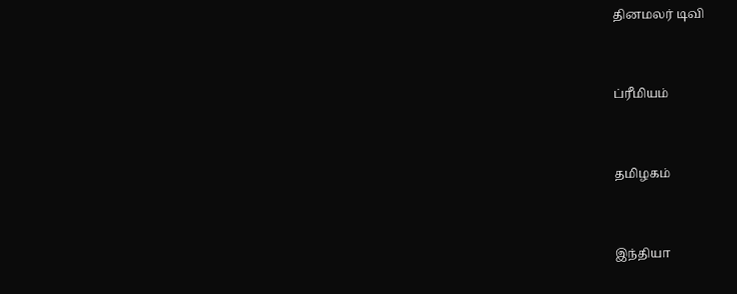தினமலர் டிவி


ப்ரீமியம்


தமிழகம்


இந்தியா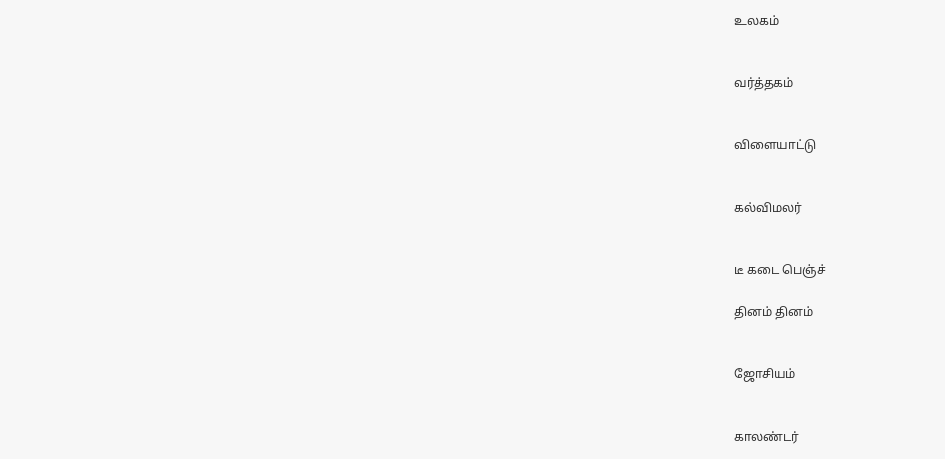உலகம்


வர்த்தகம்


விளையாட்டு


கல்விமலர்


டீ கடை பெஞ்ச்

தினம் தினம்


ஜோசியம்


காலண்டர்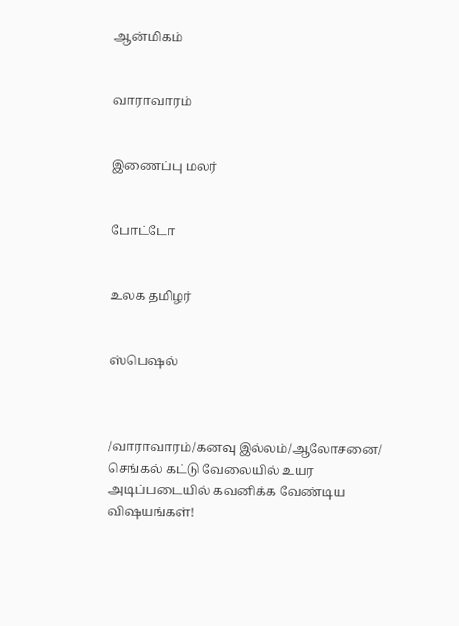ஆன்மிகம்


வாராவாரம்


இணைப்பு மலர்


போட்டோ


உலக தமிழர்


ஸ்பெஷல்



/வாராவாரம்/கனவு இல்லம்/ஆலோசனை/ செங்கல் கட்டு வேலையில் உயர அடிப்படையில் கவனிக்க வேண்டிய விஷயங்கள்!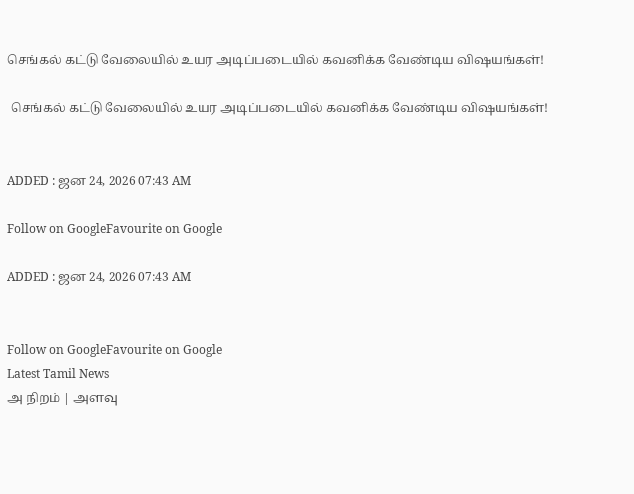செங்கல் கட்டு வேலையில் உயர அடிப்படையில் கவனிக்க வேண்டிய விஷயங்கள்!

 செங்கல் கட்டு வேலையில் உயர அடிப்படையில் கவனிக்க வேண்டிய விஷயங்கள்!


ADDED : ஜன 24, 2026 07:43 AM

Follow on GoogleFavourite on Google

ADDED : ஜன 24, 2026 07:43 AM


Follow on GoogleFavourite on Google
Latest Tamil News
அ நிறம் | அளவு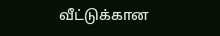வீட்டுக்கான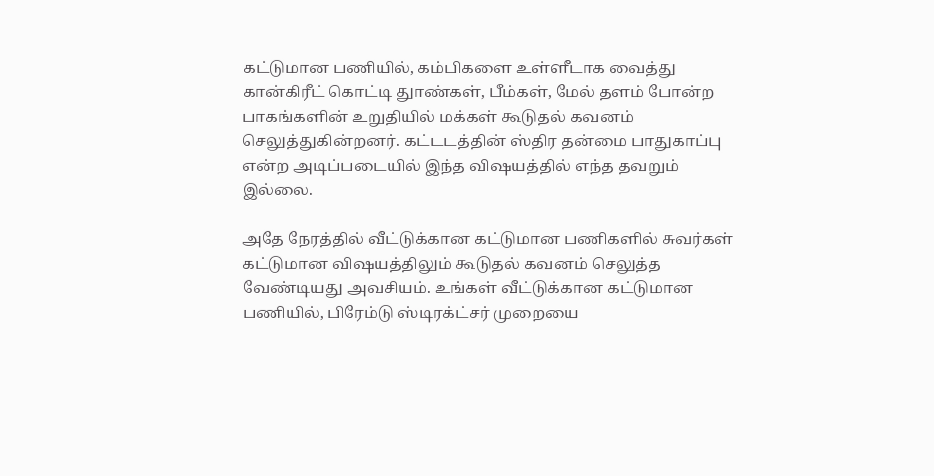கட்டுமான பணியில், கம்பிகளை உள்ளீடாக வைத்து கான்கிரீட் கொட்டி துாண்கள், பீம்கள், மேல் தளம் போன்ற பாகங்களின் உறுதியில் மக்கள் கூடுதல் கவனம் செலுத்துகின்றனர். கட்டடத்தின் ஸ்திர தன்மை பாதுகாப்பு என்ற அடிப்படையில் இந்த விஷயத்தில் எந்த தவறும் இல்லை.

அதே நேரத்தில் வீட்டுக்கான கட்டுமான பணிகளில் சுவர்கள் கட்டுமான விஷயத்திலும் கூடுதல் கவனம் செலுத்த வேண்டியது அவசியம். உங்கள் வீட்டுக்கான கட்டுமான பணியில், பிரேம்டு ஸ்டிரக்ட்சர் முறையை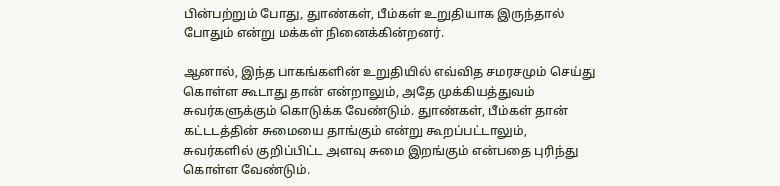பின்பற்றும் போது, துாண்கள், பீம்கள் உறுதியாக இருந்தால் போதும் என்று மக்கள் நினைக்கின்றனர்.

ஆனால், இந்த பாகங்களின் உறுதியில் எவ்வித சமரசமும் செய்து கொள்ள கூடாது தான் என்றாலும், அதே முக்கியத்துவம் சுவர்களுக்கும் கொடுக்க வேண்டும். துாண்கள், பீம்கள் தான் கட்டடத்தின் சுமையை தாங்கும் என்று கூறப்பட்டாலும், சுவர்களில் குறிப்பிட்ட அளவு சுமை இறங்கும் என்பதை புரிந்து கொள்ள வேண்டும்.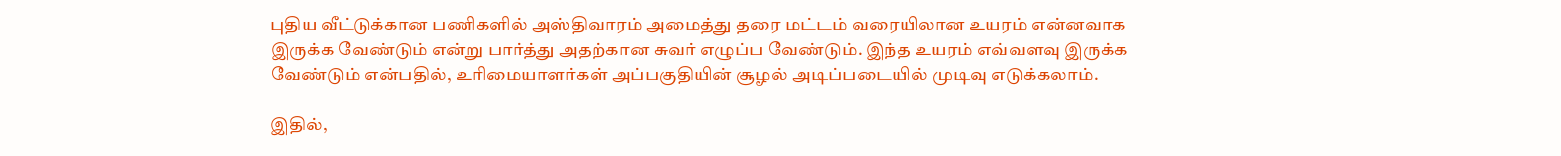புதிய வீட்டுக்கான பணிகளில் அஸ்திவாரம் அமைத்து தரை மட்டம் வரையிலான உயரம் என்னவாக இருக்க வேண்டும் என்று பார்த்து அதற்கான சுவர் எழுப்ப வேண்டும். இந்த உயரம் எவ்வளவு இருக்க வேண்டும் என்பதில், உரிமையாளர்கள் அப்பகுதியின் சூழல் அடிப்படையில் முடிவு எடுக்கலாம்.

இதில்,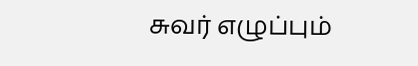சுவர் எழுப்பும்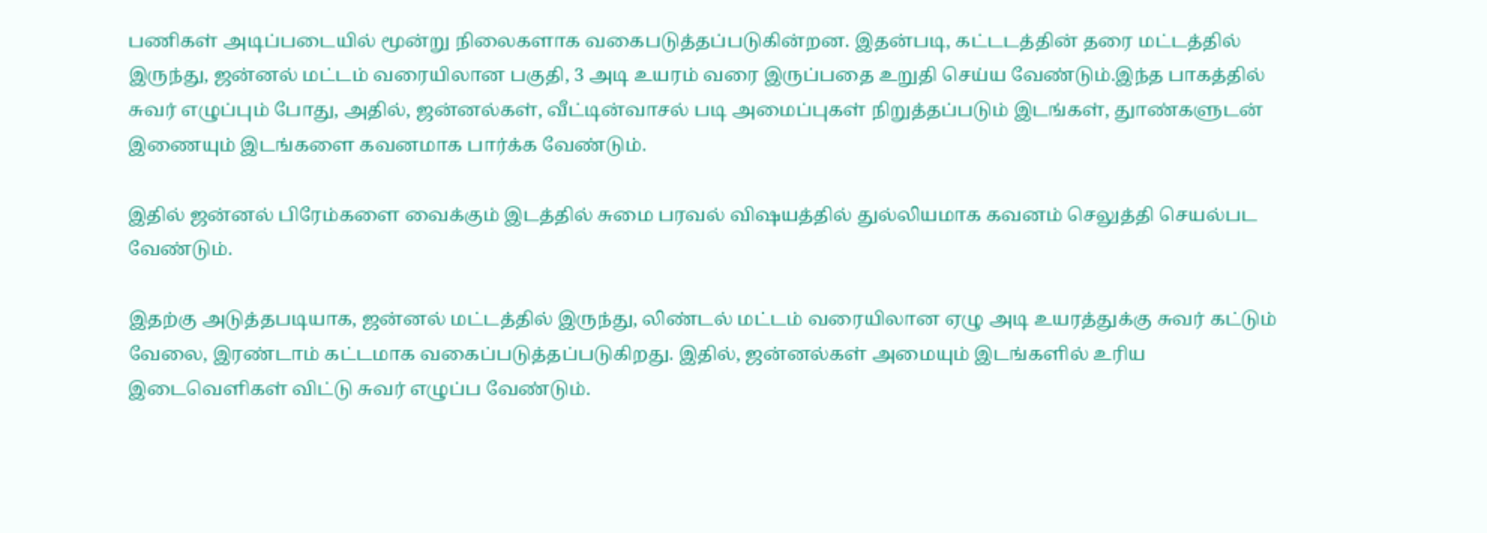பணிகள் அடிப்படையில் மூன்று நிலைகளாக வகைபடுத்தப்படுகின்றன. இதன்படி, கட்டடத்தின் தரை மட்டத்தில் இருந்து, ஜன்னல் மட்டம் வரையிலான பகுதி, 3 அடி உயரம் வரை இருப்பதை உறுதி செய்ய வேண்டும்.இந்த பாகத்தில் சுவர் எழுப்பும் போது, அதில், ஜன்னல்கள், வீட்டின்வாசல் படி அமைப்புகள் நிறுத்தப்படும் இடங்கள், துாண்களுடன் இணையும் இடங்களை கவனமாக பார்க்க வேண்டும்.

இதில் ஜன்னல் பிரேம்களை வைக்கும் இடத்தில் சுமை பரவல் விஷயத்தில் துல்லியமாக கவனம் செலுத்தி செயல்பட வேண்டும்.

இதற்கு அடுத்தபடியாக, ஜன்னல் மட்டத்தில் இருந்து, லிண்டல் மட்டம் வரையிலான ஏழு அடி உயரத்துக்கு சுவர் கட்டும் வேலை, இரண்டாம் கட்டமாக வகைப்படுத்தப்படுகிறது. இதில், ஜன்னல்கள் அமையும் இடங்களில் உரிய இடைவெளிகள் விட்டு சுவர் எழுப்ப வேண்டும்.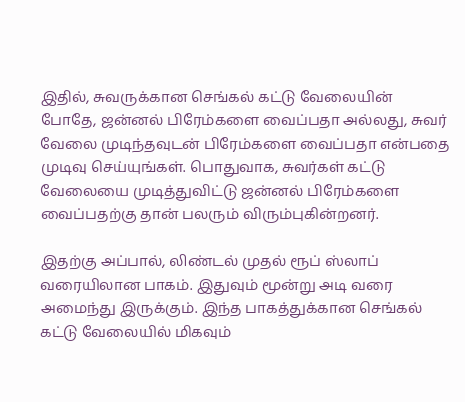இதில், சுவருக்கான செங்கல் கட்டு வேலையின் போதே, ஜன்னல் பிரேம்களை வைப்பதா அல்லது, சுவர் வேலை முடிந்தவுடன் பிரேம்களை வைப்பதா என்பதை முடிவு செய்யுங்கள். பொதுவாக, சுவர்கள் கட்டு வேலையை முடித்துவிட்டு ஜன்னல் பிரேம்களை வைப்பதற்கு தான் பலரும் விரும்புகின்றனர்.

இதற்கு அப்பால், லிண்டல் முதல் ரூப் ஸ்லாப் வரையிலான பாகம். இதுவும் மூன்று அடி வரை அமைந்து இருக்கும். இந்த பாகத்துக்கான செங்கல் கட்டு வேலையில் மிகவும்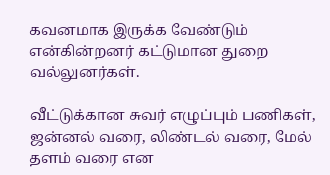கவனமாக இருக்க வேண்டும் என்கின்றனர் கட்டுமான துறை வல்லுனர்கள்.

வீட்டுக்கான சுவர் எழுப்பும் பணிகள், ஜன்னல் வரை, லிண்டல் வரை, மேல் தளம் வரை என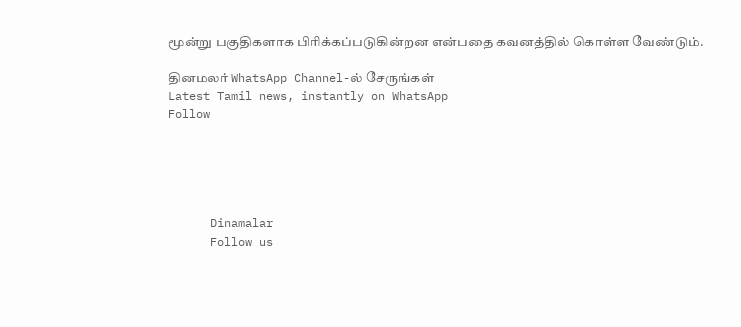மூன்று பகுதிகளாக பிரிக்கப்படுகின்றன என்பதை கவனத்தில் கொள்ள வேண்டும்.

தினமலர் WhatsApp Channel-ல் சேருங்கள்
Latest Tamil news, instantly on WhatsApp
Follow





      Dinamalar
      Follow us